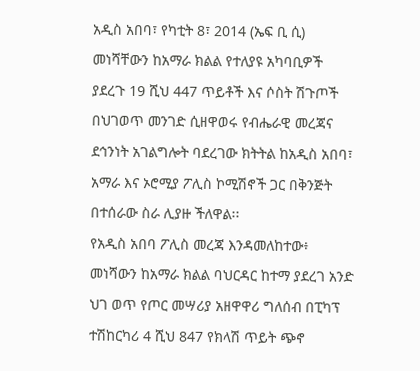አዲስ አበባ፣ የካቲት 8፣ 2014 (ኤፍ ቢ ሲ) መነሻቸውን ከአማራ ክልል የተለያዩ አካባቢዎች ያደረጉ 19 ሺህ 447 ጥይቶች እና ሶስት ሽጉጦች በህገወጥ መንገድ ሲዘዋወሩ የብሔራዊ መረጃና ደኅንነት አገልግሎት ባደረገው ክትትል ከአዲስ አበባ፣ አማራ እና ኦሮሚያ ፖሊስ ኮሚሽኖች ጋር በቅንጅት በተሰራው ስራ ሊያዙ ችለዋል፡፡
የአዲስ አበባ ፖሊስ መረጃ እንዳመለከተው፥ መነሻውን ከአማራ ክልል ባህርዳር ከተማ ያደረገ አንድ ህገ ወጥ የጦር መሣሪያ አዘዋዋሪ ግለሰብ በፒካፕ ተሽከርካሪ 4 ሺህ 847 የክላሽ ጥይት ጭኖ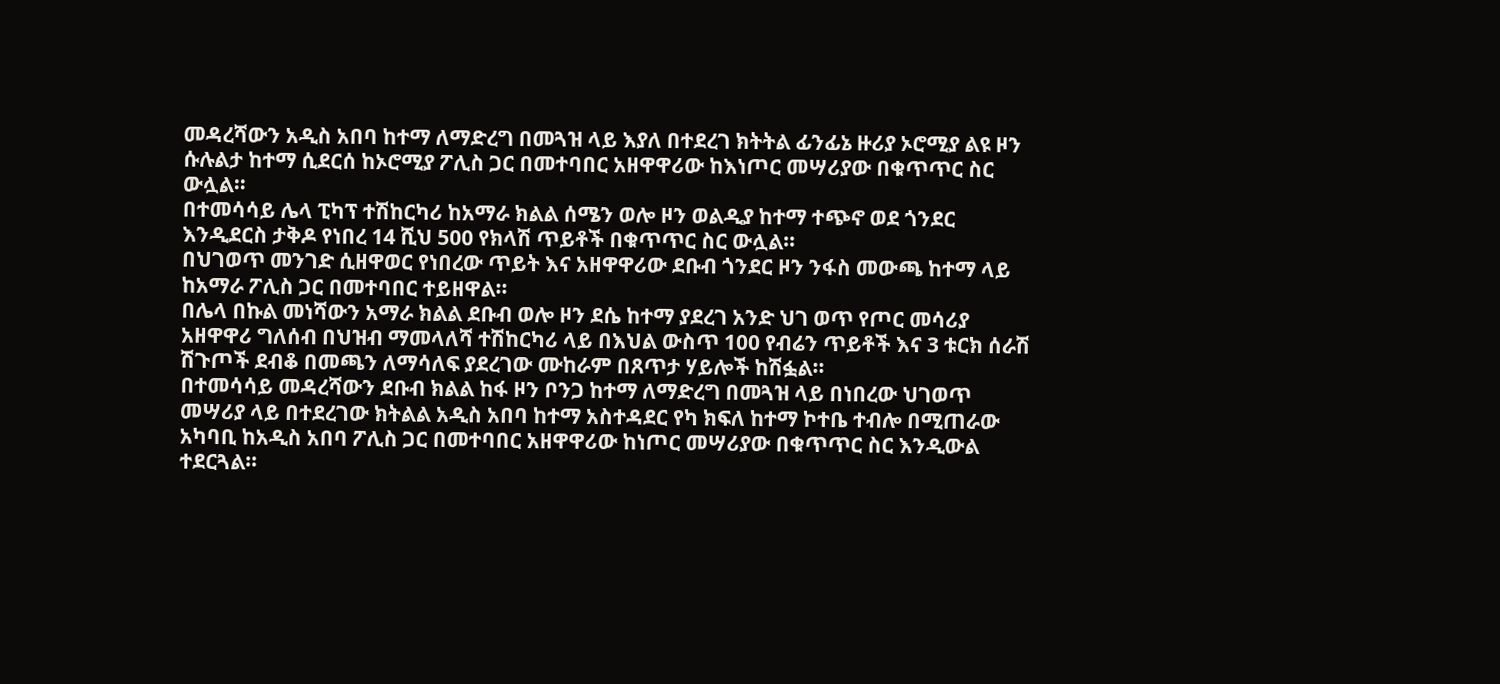መዳረሻውን አዲስ አበባ ከተማ ለማድረግ በመጓዝ ላይ እያለ በተደረገ ክትትል ፊንፊኔ ዙሪያ ኦሮሚያ ልዩ ዞን ሱሉልታ ከተማ ሲደርሰ ከኦሮሚያ ፖሊስ ጋር በመተባበር አዘዋዋሪው ከእነጦር መሣሪያው በቁጥጥር ስር ውሏል።
በተመሳሳይ ሌላ ፒካፕ ተሽከርካሪ ከአማራ ክልል ሰሜን ወሎ ዞን ወልዲያ ከተማ ተጭኖ ወደ ጎንደር እንዲደርስ ታቅዶ የነበረ 14 ሺህ 500 የክላሽ ጥይቶች በቁጥጥር ስር ውሏል፡፡
በህገወጥ መንገድ ሲዘዋወር የነበረው ጥይት እና አዘዋዋሪው ደቡብ ጎንደር ዞን ንፋስ መውጫ ከተማ ላይ ከአማራ ፖሊስ ጋር በመተባበር ተይዘዋል፡፡
በሌላ በኩል መነሻውን አማራ ክልል ደቡብ ወሎ ዞን ደሴ ከተማ ያደረገ አንድ ህገ ወጥ የጦር መሳሪያ አዘዋዋሪ ግለሰብ በህዝብ ማመላለሻ ተሽከርካሪ ላይ በእህል ውስጥ 100 የብሬን ጥይቶች እና 3 ቱርክ ሰራሽ ሽጉጦች ደብቆ በመጫን ለማሳለፍ ያደረገው ሙከራም በጸጥታ ሃይሎች ከሽፏል፡፡
በተመሳሳይ መዳረሻውን ደቡብ ክልል ከፋ ዞን ቦንጋ ከተማ ለማድረግ በመጓዝ ላይ በነበረው ህገወጥ መሣሪያ ላይ በተደረገው ክትልል አዲስ አበባ ከተማ አስተዳደር የካ ክፍለ ከተማ ኮተቤ ተብሎ በሚጠራው አካባቢ ከአዲስ አበባ ፖሊስ ጋር በመተባበር አዘዋዋሪው ከነጦር መሣሪያው በቁጥጥር ስር እንዲውል ተደርጓል።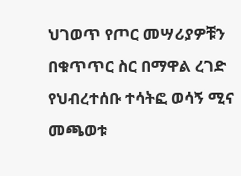ህገወጥ የጦር መሣሪያዎቹን በቁጥጥር ስር በማዋል ረገድ የህብረተሰቡ ተሳትፎ ወሳኝ ሚና መጫወቱ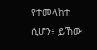የተመላከተ ሲሆን፥ ይኸው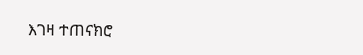እገዛ ተጠናክሮ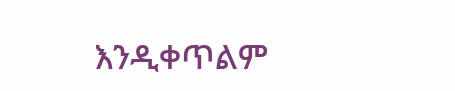እንዲቀጥልም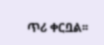ጥሪ ቀርቧል፡፡